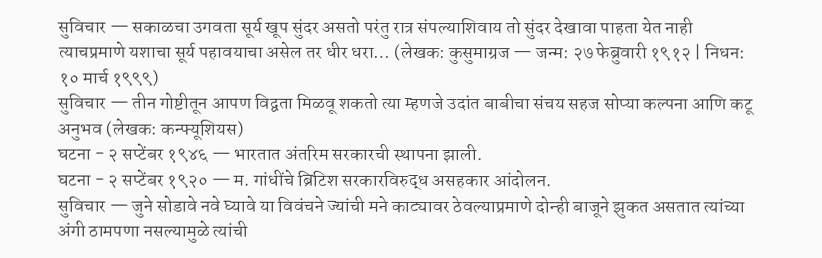सुविचार — सकाळचा उगवता सूर्य खूप सुंदर असतो परंतु रात्र संपल्याशिवाय तो सुंदर देखावा पाहता येत नाही त्याचप्रमाणे यशाचा सूर्य पहावयाचा असेल तर धीर धरा… (लेखक: कुसुमाग्रज — जन्म: २७ फेब्रुवारी १९१२ | निधन: १० मार्च १९९९)
सुविचार — तीन गोष्टीतून आपण विद्वता मिळवू शकतो त्या म्हणजे उदांत बाबीचा संचय सहज सोप्या कल्पना आणि कटू अनुभव (लेखक: कन्फ्यूशियस)
घटना - २ सप्टेंबर १९४६ — भारतात अंतरिम सरकारची स्थापना झाली.
घटना - २ सप्टेंबर १९२० — म. गांधींचे ब्रिटिश सरकारविरुद्ध असहकार आंदोलन.
सुविचार — जुने सोडावे नवे घ्यावे या विवंचने ज्यांची मने काट्यावर ठेवल्याप्रमाणे दोन्ही बाजूने झुकत असतात त्यांच्या अंगी ठामपणा नसल्यामुळे त्यांची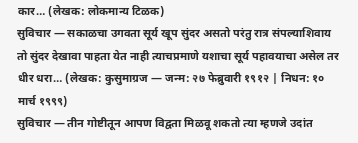कार… (लेखक: लोकमान्य टिळक)
सुविचार — सकाळचा उगवता सूर्य खूप सुंदर असतो परंतु रात्र संपल्याशिवाय तो सुंदर देखावा पाहता येत नाही त्याचप्रमाणे यशाचा सूर्य पहावयाचा असेल तर धीर धरा… (लेखक: कुसुमाग्रज — जन्म: २७ फेब्रुवारी १९१२ | निधन: १० मार्च १९९९)
सुविचार — तीन गोष्टीतून आपण विद्वता मिळवू शकतो त्या म्हणजे उदांत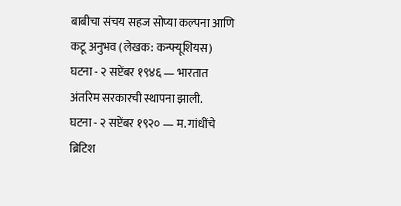बाबीचा संचय सहज सोप्या कल्पना आणि कटू अनुभव (लेखक: कन्फ्यूशियस)
घटना - २ सप्टेंबर १९४६ — भारतात अंतरिम सरकारची स्थापना झाली.
घटना - २ सप्टेंबर १९२० — म. गांधींचे ब्रिटिश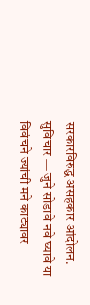सरकारविरुद्ध असहकार आंदोलन.
सुविचार — जुने सोडावे नवे घ्यावे या विवंचने ज्यांची मने काट्यावर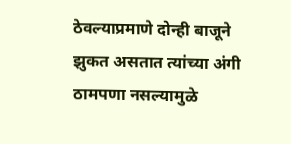ठेवल्याप्रमाणे दोन्ही बाजूने झुकत असतात त्यांच्या अंगी ठामपणा नसल्यामुळे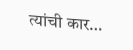त्यांची कार…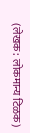(लेखक: लोकमान्य टिळक)